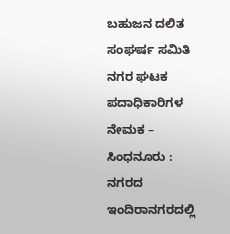ಬಹುಜನ ದಲಿತ ಸಂಘರ್ಷ ಸಮಿತಿ ನಗರ ಘಟಕ ಪದಾಧಿಕಾರಿಗಳ ನೇಮಕ –
ಸಿಂಧನೂರು : ನಗರದ ಇಂದಿರಾನಗರದಲ್ಲಿ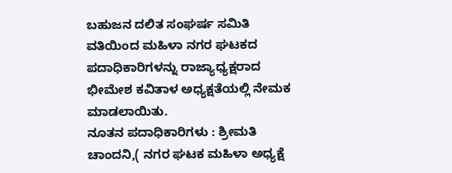ಬಹುಜನ ದಲಿತ ಸಂಘರ್ಷ ಸಮಿತಿ
ವತಿಯಿಂದ ಮಹಿಳಾ ನಗರ ಘಟಕದ ಪದಾಧಿಕಾರಿಗಳನ್ನು ರಾಜ್ಯಾಧ್ಯಕ್ಷರಾದ ಭೀಮೇಶ ಕವಿತಾಳ ಅಧ್ಯಕ್ಷತೆಯಲ್ಲಿ ನೇಮಕ ಮಾಡಲಾಯಿತು.
ನೂತನ ಪದಾಧಿಕಾರಿಗಳು : ಶ್ರೀಮತಿ ಚಾಂದನಿ,( ನಗರ ಘಟಕ ಮಹಿಳಾ ಅಧ್ಯಕ್ಷೆ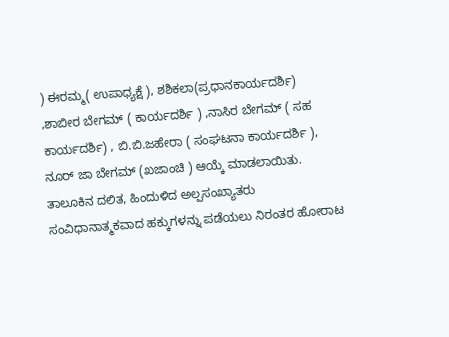) ಈರಮ್ಮ( ಉಪಾಧ್ಯಕ್ಷೆ ), ಶಶಿಕಲಾ(ಪ್ರಧಾನಕಾರ್ಯದರ್ಶಿ) ,ಶಾಬೀರ ಬೇಗಮ್ ( ಕಾರ್ಯದರ್ಶಿ ) ,ನಾಸಿರ ಬೇಗಮ್ ( ಸಹ ಕಾರ್ಯದರ್ಶಿ) , ಬಿ.ಬಿ.ಜಹೇರಾ ( ಸಂಘಟನಾ ಕಾರ್ಯದರ್ಶಿ ), ನೂರ್ ಜಾ ಬೇಗಮ್ (ಖಜಾಂಚಿ ) ಆಯ್ಕೆ ಮಾಡಲಾಯಿತು.
ತಾಲೂಕಿನ ದಲಿತ, ಹಿಂದುಳಿದ ಅಲ್ಪಸಂಖ್ಯಾತರು ಸಂವಿಧಾನಾತ್ಮಕವಾದ ಹಕ್ಕುಗಳನ್ನು ಪಡೆಯಲು ನಿರಂತರ ಹೋರಾಟ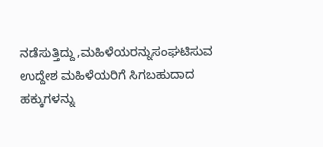ನಡೆಸುತ್ತಿದ್ದು,ಮಹಿಳೆಯರನ್ನುಸಂಘಟಿಸುವ ಉದ್ದೇಶ ಮಹಿಳೆಯರಿಗೆ ಸಿಗಬಹುದಾದ ಹಕ್ಕುಗಳನ್ನು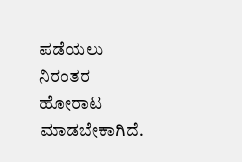ಪಡೆಯಲು ನಿರಂತರ ಹೋರಾಟ ಮಾಡಬೇಕಾಗಿದೆ.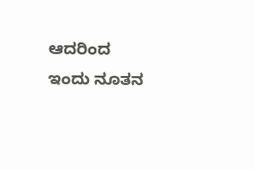ಆದರಿಂದ ಇಂದು ನೂತನ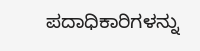ಪದಾಧಿಕಾರಿಗಳನ್ನು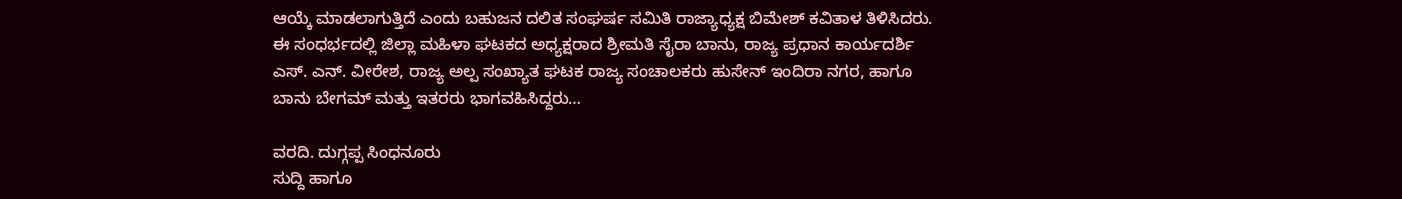ಆಯ್ಕೆ ಮಾಡಲಾಗುತ್ತಿದೆ ಎಂದು ಬಹುಜನ ದಲಿತ ಸಂಘರ್ಷ ಸಮಿತಿ ರಾಜ್ಯಾಧ್ಯಕ್ಷ ಬಿಮೇಶ್ ಕವಿತಾಳ ತಿಳಿಸಿದರು.
ಈ ಸಂಧರ್ಭದಲ್ಲಿ ಜಿಲ್ಲಾ ಮಹಿಳಾ ಘಟಕದ ಅಧ್ಯಕ್ಷರಾದ ಶ್ರೀಮತಿ ಸೈರಾ ಬಾನು, ರಾಜ್ಯ ಪ್ರಧಾನ ಕಾರ್ಯದರ್ಶಿ ಎಸ್. ಎನ್. ವೀರೇಶ, ರಾಜ್ಯ ಅಲ್ಪ ಸಂಖ್ಯಾತ ಘಟಕ ರಾಜ್ಯ ಸಂಚಾಲಕರು ಹುಸೇನ್ ಇಂದಿರಾ ನಗರ, ಹಾಗೂ ಬಾನು ಬೇಗಮ್ ಮತ್ತು ಇತರರು ಭಾಗವಹಿಸಿದ್ದರು…

ವರದಿ. ದುಗ್ಗಪ್ಪ ಸಿಂಧನೂರು
ಸುದ್ದಿ ಹಾಗೂ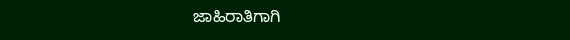ಜಾಹಿರಾತಿಗಾಗಿ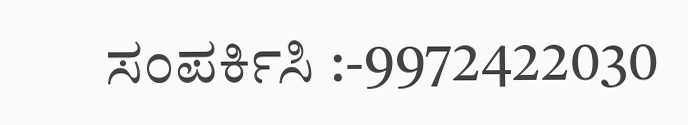ಸಂಪರ್ಕಿಸಿ :-9972422030